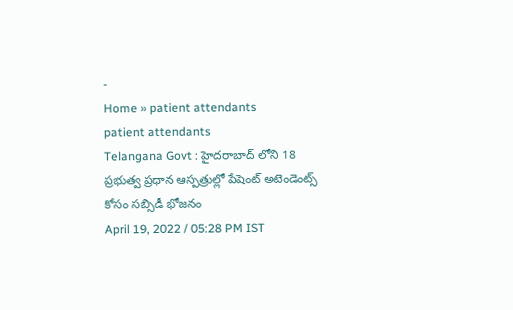-
Home » patient attendants
patient attendants
Telangana Govt : హైదరాబాద్ లోని 18 ప్రభుత్వ ప్రధాన ఆస్పత్రుల్లో పేషెంట్ అటెండెంట్స్ కోసం సబ్సిడీ భోజనం
April 19, 2022 / 05:28 PM IST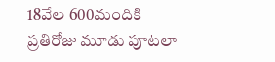18వేల 600మందికి ప్రతిరోజు మూడు పూటలా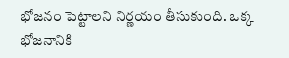భోజనం పెట్టాలని నిర్ణయం తీసుకుంది. ఒక్క భోజనానికి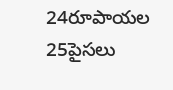24రూపాయల 25పైసలు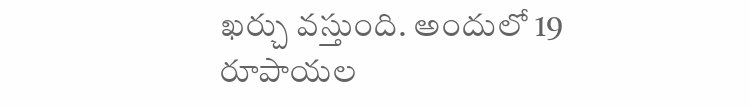ఖర్చు వస్తుంది. అందులో 19 రూపాయల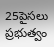25పైసలు ప్రభుత్వం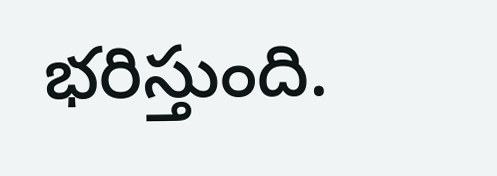భరిస్తుంది.